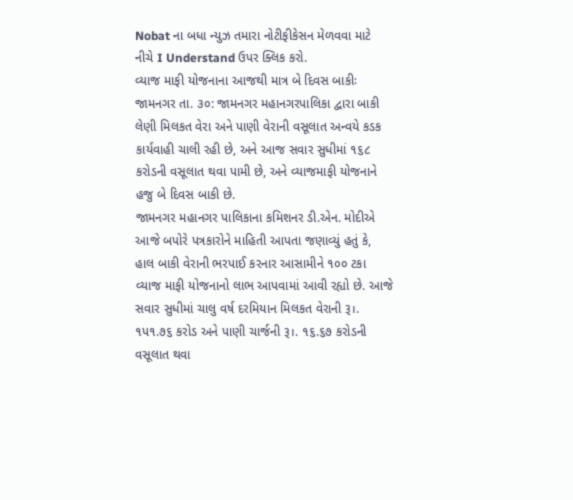Nobat ના બધા ન્યુઝ તમારા નોટીફીકેસન મેળવવા માટે નીચે I Understand ઉપર ક્લિક કરો.
વ્યાજ માફી યોજનાના આજથી માત્ર બે દિવસ બાકીઃ
જામનગર તા. ૩૦: જામનગર મહાનગરપાલિકા દ્વારા બાકી લેણી મિલકત વેરા અને પાણી વેરાની વસૂલાત અન્વયે કડક કાર્યવાહી ચાલી રહી છે, અને આજ સવાર સુધીમાં ૧૬૮ કરોડની વસૂલાત થવા પામી છે, અને વ્યાજમાફી યોજનાને હજુ બે દિવસ બાકી છે.
જામનગર મહાનગર પાલિકાના કમિશનર ડી.એન. મોદીએ આજે બપોરે પત્રકારોને માહિતી આપતા જણાવ્યું હતું કે, હાલ બાકી વેરાની ભરપાઈ કરનાર આસામીને ૧૦૦ ટકા વ્યાજ માફી યોજનાનો લાભ આપવામાં આવી રહ્યો છે. આજે સવાર સુધીમાં ચાલુ વર્ષ દરમિયાન મિલકત વેરાની રૂ।. ૧પ૧.૭૬ કરોડ અને પાણી ચાર્જની રૂ।. ૧૬.૬૭ કરોડની વસૂલાત થવા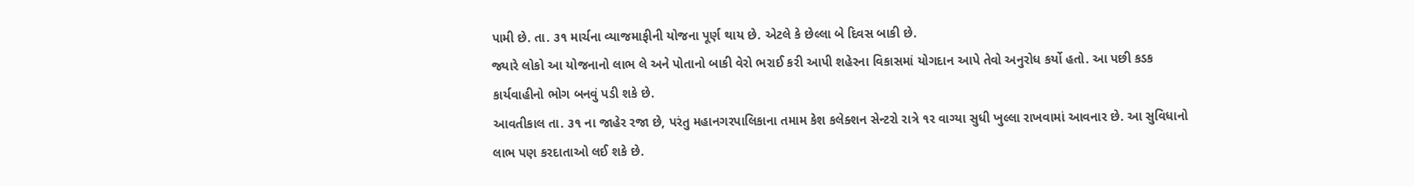પામી છે. તા. ૩૧ માર્ચના વ્યાજમાફીની યોજના પૂર્ણ થાય છે. એટલે કે છેલ્લા બે દિવસ બાકી છે.
જ્યારે લોકો આ યોજનાનો લાભ લે અને પોતાનો બાકી વેરો ભરાઈ કરી આપી શહેરના વિકાસમાં યોગદાન આપે તેવો અનુરોધ કર્યો હતો. આ પછી કડક કાર્યવાહીનો ભોગ બનવું પડી શકે છે.
આવતીકાલ તા. ૩૧ ના જાહેર રજા છે, પરંતુ મહાનગરપાલિકાના તમામ કેશ કલેક્શન સેન્ટરો રાત્રે ૧ર વાગ્યા સુધી ખુલ્લા રાખવામાં આવનાર છે. આ સુવિધાનો લાભ પણ કરદાતાઓ લઈ શકે છે.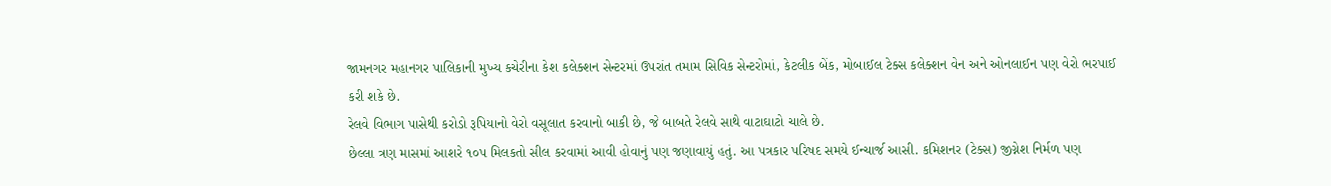જામનગર મહાનગર પાલિકાની મુખ્ય કચેરીના કેશ કલેક્શન સેન્ટરમાં ઉપરાંત તમામ સિવિક સેન્ટરોમાં, કેટલીક બેંક, મોબાઈલ ટેક્સ કલેક્શન વેન અને ઓનલાઈન પણ વેરો ભરપાઈ કરી શકે છે.
રેલવે વિભાગ પાસેથી કરોડો રૂપિયાનો વેરો વસૂલાત કરવાનો બાકી છે, જે બાબતે રેલવે સાથે વાટાઘાટો ચાલે છે.
છેલ્લા ત્રણ માસમાં આશરે ૧૦પ મિલકતો સીલ કરવામાં આવી હોવાનું પણ જણાવાયું હતું. આ પત્રકાર પરિષદ સમયે ઈન્ચાર્જ આસી. કમિશનર (ટેક્સ) જીગ્નેશ નિર્મળ પણ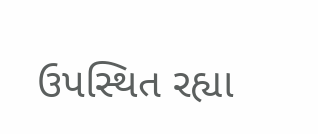ઉપસ્થિત રહ્યા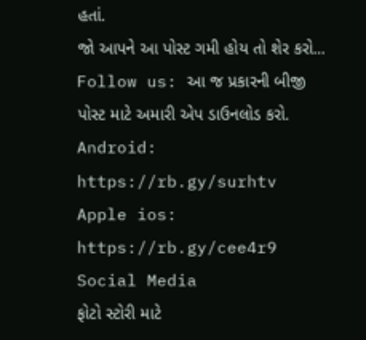હતાં.
જો આપને આ પોસ્ટ ગમી હોય તો શેર કરો...
Follow us: આ જ પ્રકારની બીજી પોસ્ટ માટે અમારી એપ ડાઉનલોડ કરો.
Android: https://rb.gy/surhtv
Apple ios: https://rb.gy/cee4r9
Social Media
ફોટો સ્ટોરી માટે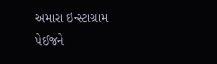અમારા ઇન્સ્ટાગ્રામ પેઈજને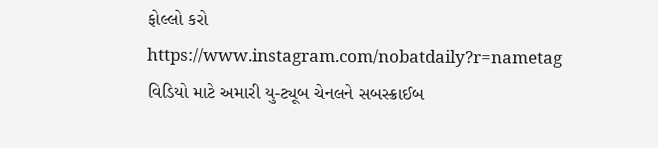ફોલ્લો કરો
https://www.instagram.com/nobatdaily?r=nametag
વિડિયો માટે અમારી યુ-ટ્યૂબ ચેનલને સબસ્ક્રાઈબ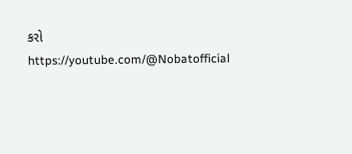કરો
https://youtube.com/@Nobatofficial